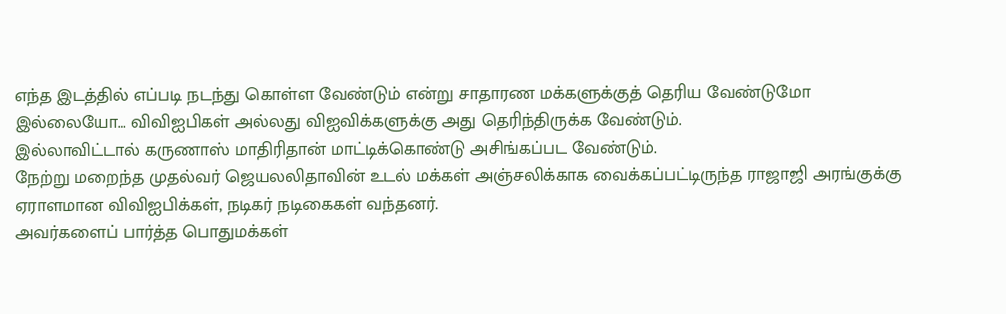எந்த இடத்தில் எப்படி நடந்து கொள்ள வேண்டும் என்று சாதாரண மக்களுக்குத் தெரிய வேண்டுமோ இல்லையோ… விவிஐபிகள் அல்லது விஐவிக்களுக்கு அது தெரிந்திருக்க வேண்டும்.
இல்லாவிட்டால் கருணாஸ் மாதிரிதான் மாட்டிக்கொண்டு அசிங்கப்பட வேண்டும்.
நேற்று மறைந்த முதல்வர் ஜெயலலிதாவின் உடல் மக்கள் அஞ்சலிக்காக வைக்கப்பட்டிருந்த ராஜாஜி அரங்குக்கு ஏராளமான விவிஐபிக்கள், நடிகர் நடிகைகள் வந்தனர்.
அவர்களைப் பார்த்த பொதுமக்கள்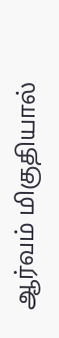ஆர்வம் மிகுதியால்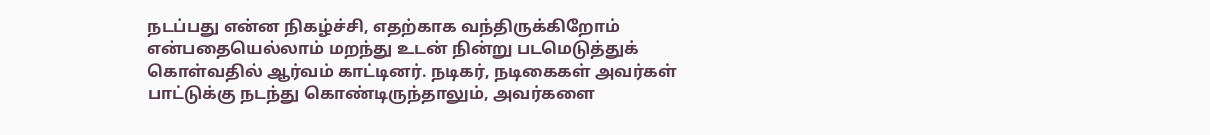நடப்பது என்ன நிகழ்ச்சி, எதற்காக வந்திருக்கிறோம் என்பதையெல்லாம் மறந்து உடன் நின்று படமெடுத்துக் கொள்வதில் ஆர்வம் காட்டினர். நடிகர், நடிகைகள் அவர்கள் பாட்டுக்கு நடந்து கொண்டிருந்தாலும், அவர்களை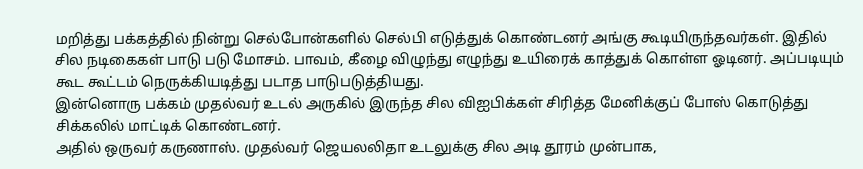மறித்து பக்கத்தில் நின்று செல்போன்களில் செல்பி எடுத்துக் கொண்டனர் அங்கு கூடியிருந்தவர்கள். இதில் சில நடிகைகள் பாடு படு மோசம். பாவம், கீழை விழுந்து எழுந்து உயிரைக் காத்துக் கொள்ள ஓடினர். அப்படியும் கூட கூட்டம் நெருக்கியடித்து படாத பாடுபடுத்தியது.
இன்னொரு பக்கம் முதல்வர் உடல் அருகில் இருந்த சில விஐபிக்கள் சிரித்த மேனிக்குப் போஸ் கொடுத்து சிக்கலில் மாட்டிக் கொண்டனர்.
அதில் ஒருவர் கருணாஸ். முதல்வர் ஜெயலலிதா உடலுக்கு சில அடி தூரம் முன்பாக,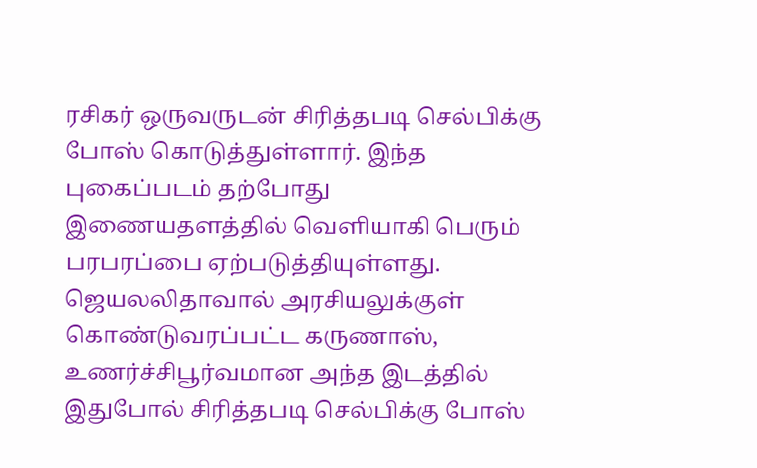ரசிகர் ஒருவருடன் சிரித்தபடி செல்பிக்கு போஸ் கொடுத்துள்ளார். இந்த புகைப்படம் தற்போது இணையதளத்தில் வெளியாகி பெரும் பரபரப்பை ஏற்படுத்தியுள்ளது.
ஜெயலலிதாவால் அரசியலுக்குள் கொண்டுவரப்பட்ட கருணாஸ், உணர்ச்சிபூர்வமான அந்த இடத்தில் இதுபோல் சிரித்தபடி செல்பிக்கு போஸ்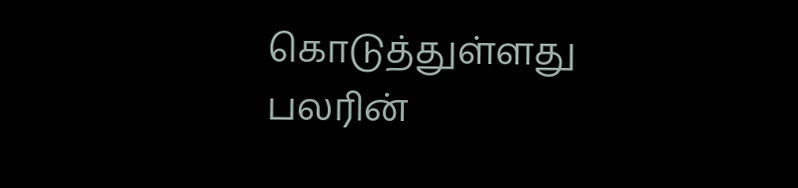கொடுத்துள்ளது பலரின்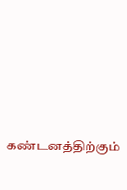கண்டனத்திற்கும்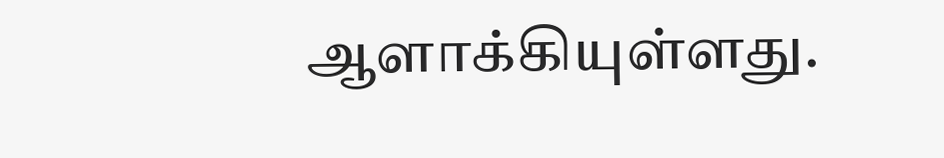ஆளாக்கியுள்ளது.